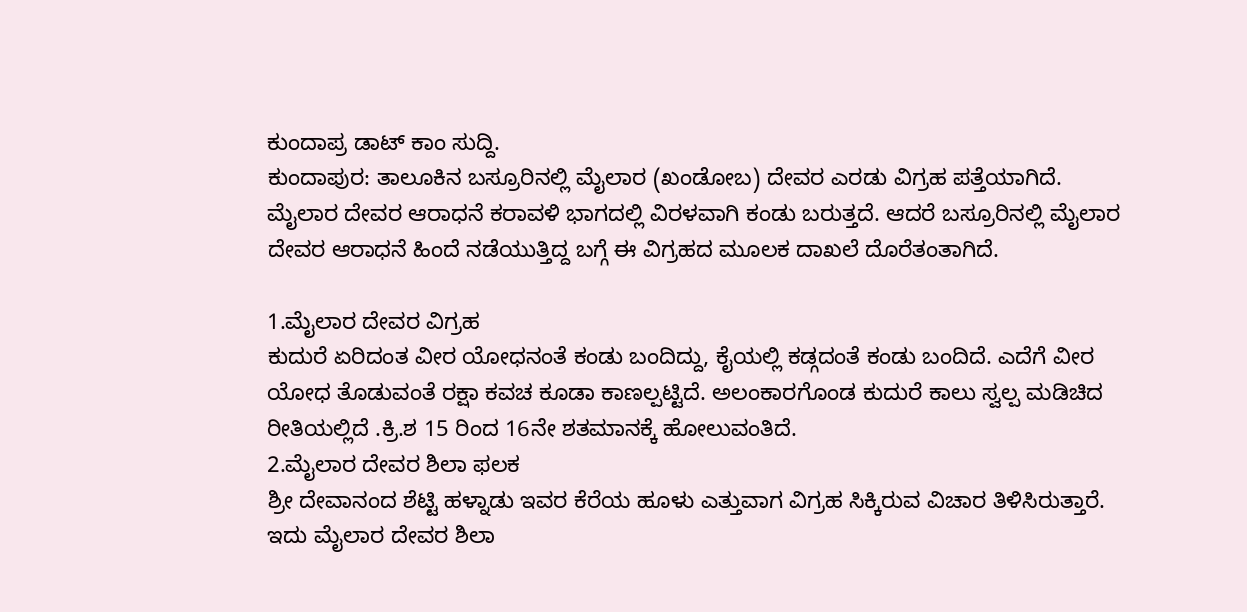ಕುಂದಾಪ್ರ ಡಾಟ್ ಕಾಂ ಸುದ್ದಿ.
ಕುಂದಾಪುರ: ತಾಲೂಕಿನ ಬಸ್ರೂರಿನಲ್ಲಿ ಮೈಲಾರ (ಖಂಡೋಬ) ದೇವರ ಎರಡು ವಿಗ್ರಹ ಪತ್ತೆಯಾಗಿದೆ. ಮೈಲಾರ ದೇವರ ಆರಾಧನೆ ಕರಾವಳಿ ಭಾಗದಲ್ಲಿ ವಿರಳವಾಗಿ ಕಂಡು ಬರುತ್ತದೆ. ಆದರೆ ಬಸ್ರೂರಿನಲ್ಲಿ ಮೈಲಾರ ದೇವರ ಆರಾಧನೆ ಹಿಂದೆ ನಡೆಯುತ್ತಿದ್ದ ಬಗ್ಗೆ ಈ ವಿಗ್ರಹದ ಮೂಲಕ ದಾಖಲೆ ದೊರೆತಂತಾಗಿದೆ.

1.ಮೈಲಾರ ದೇವರ ವಿಗ್ರಹ
ಕುದುರೆ ಏರಿದಂತ ವೀರ ಯೋಧನಂತೆ ಕಂಡು ಬಂದಿದ್ದು, ಕೈಯಲ್ಲಿ ಕಡ್ಗದಂತೆ ಕಂಡು ಬಂದಿದೆ. ಎದೆಗೆ ವೀರ ಯೋಧ ತೊಡುವಂತೆ ರಕ್ಷಾ ಕವಚ ಕೂಡಾ ಕಾಣಲ್ಪಟ್ಟಿದೆ. ಅಲಂಕಾರಗೊಂಡ ಕುದುರೆ ಕಾಲು ಸ್ವಲ್ಪ ಮಡಿಚಿದ ರೀತಿಯಲ್ಲಿದೆ .ಕ್ರಿ.ಶ 15 ರಿಂದ 16ನೇ ಶತಮಾನಕ್ಕೆ ಹೋಲುವಂತಿದೆ.
2.ಮೈಲಾರ ದೇವರ ಶಿಲಾ ಫಲಕ
ಶ್ರೀ ದೇವಾನಂದ ಶೆಟ್ಟಿ ಹಳ್ನಾಡು ಇವರ ಕೆರೆಯ ಹೂಳು ಎತ್ತುವಾಗ ವಿಗ್ರಹ ಸಿಕ್ಕಿರುವ ವಿಚಾರ ತಿಳಿಸಿರುತ್ತಾರೆ. ಇದು ಮೈಲಾರ ದೇವರ ಶಿಲಾ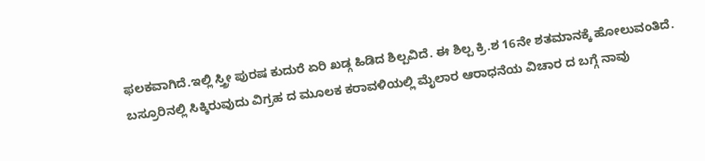ಫಲಕವಾಗಿದೆ.ಇಲ್ಲಿ ಸ್ತ್ರೀ ಪುರಷ ಕುದುರೆ ಏರಿ ಖಡ್ಗ ಹಿಡಿದ ಶಿಲ್ಪವಿದೆ. ಈ ಶಿಲ್ಪ ಕ್ರಿ.ಶ 16ನೇ ಶತಮಾನಕ್ಕೆ ಹೋಲುವಂತಿದೆ.
ಬಸ್ರೂರಿನಲ್ಲಿ ಸಿಕ್ಕಿರುವುದು ವಿಗ್ರಹ ದ ಮೂಲಕ ಕರಾವಳಿಯಲ್ಲಿ ಮೈಲಾರ ಆರಾಧನೆಯ ವಿಚಾರ ದ ಬಗ್ಗೆ ನಾವು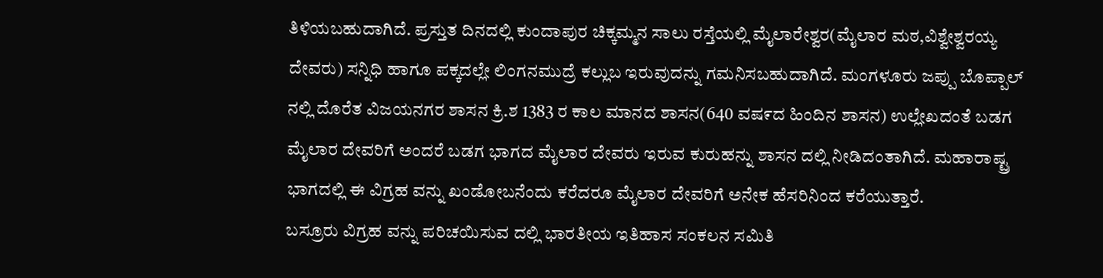ತಿಳಿಯಬಹುದಾಗಿದೆ. ಪ್ರಸ್ತುತ ದಿನದಲ್ಲಿ ಕುಂದಾಪುರ ಚಿಕ್ಕಮ್ಮನ ಸಾಲು ರಸ್ತೆಯಲ್ಲಿ ಮೈಲಾರೇಶ್ವರ(ಮೈಲಾರ ಮಠ,ವಿಶ್ವೇಶ್ವರಯ್ಯ ದೇವರು) ಸನ್ನಿಧಿ ಹಾಗೂ ಪಕ್ಕದಲ್ಲೇ ಲಿಂಗನಮುದ್ರೆ ಕಲ್ಲುಬ ಇರುವುದನ್ನು ಗಮನಿಸಬಹುದಾಗಿದೆ. ಮಂಗಳೂರು ಜಪ್ಪು ಬೊಪ್ಪಾಲ್ ನಲ್ಲಿ ದೊರೆತ ವಿಜಯನಗರ ಶಾಸನ ಕ್ರಿ.ಶ 1383 ರ ಕಾಲ ಮಾನದ ಶಾಸನ(640 ವಷ೯ದ ಹಿಂದಿನ ಶಾಸನ) ಉಲ್ಲೇಖದಂತೆ ಬಡಗ ಮೈಲಾರ ದೇವರಿಗೆ ಅಂದರೆ ಬಡಗ ಭಾಗದ ಮೈಲಾರ ದೇವರು ಇರುವ ಕುರುಹನ್ನು ಶಾಸನ ದಲ್ಲಿ ನೀಡಿದಂತಾಗಿದೆ. ಮಹಾರಾಷ್ಟ್ರ ಭಾಗದಲ್ಲಿ ಈ ವಿಗ್ರಹ ವನ್ನು ಖಂಡೋಬನೆಂದು ಕರೆದರೂ ಮೈಲಾರ ದೇವರಿಗೆ ಅನೇಕ ಹೆಸರಿನಿಂದ ಕರೆಯುತ್ತಾರೆ.
ಬಸ್ರೂರು ವಿಗ್ರಹ ವನ್ನು ಪರಿಚಯಿಸುವ ದಲ್ಲಿ ಭಾರತೀಯ ಇತಿಹಾಸ ಸಂಕಲನ ಸಮಿತಿ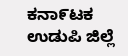ಕನಾ೯ಟಕ ಉಡುಪಿ ಜಿಲ್ಲೆ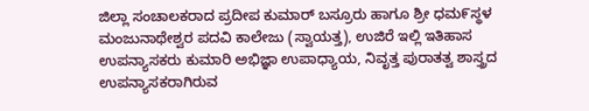ಜಿಲ್ಲಾ ಸಂಚಾಲಕರಾದ ಪ್ರದೀಪ ಕುಮಾರ್ ಬಸ್ರೂರು ಹಾಗೂ ಶ್ರೀ ಧಮ೯ಸ್ಥಳ ಮಂಜುನಾಥೇಶ್ವರ ಪದವಿ ಕಾಲೇಜು (ಸ್ವಾಯತ್ತ), ಉಜಿರೆ ಇಲ್ಲಿ ಇತಿಹಾಸ ಉಪನ್ಯಾಸಕರು ಕುಮಾರಿ ಅಭಿಜ್ಞಾ ಉಪಾಧ್ಯಾಯ, ನಿವೃತ್ತ ಪುರಾತತ್ವ ಶಾಸ್ತ್ರದ ಉಪನ್ಯಾಸಕರಾಗಿರುವ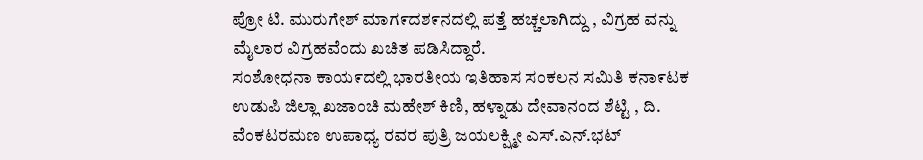ಪ್ರೋ ಟಿ. ಮುರುಗೇಶ್ ಮಾಗ೯ದಶ೯ನದಲ್ಲಿ ಪತ್ತೆ ಹಚ್ಚಲಾಗಿದ್ದು , ವಿಗ್ರಹ ವನ್ನು ಮೈಲಾರ ವಿಗ್ರಹವೆಂದು ಖಚಿತ ಪಡಿಸಿದ್ದಾರೆ.
ಸಂಶೋಧನಾ ಕಾಯ೯ದಲ್ಲಿ ಭಾರತೀಯ ಇತಿಹಾಸ ಸಂಕಲನ ಸಮಿತಿ ಕನಾ೯ಟಕ ಉಡುಪಿ ಜಿಲ್ಲಾ ಖಜಾಂಚಿ ಮಹೇಶ್ ಕಿಣಿ, ಹಳ್ನಾಡು ದೇವಾನಂದ ಶೆಟ್ಟಿ , ದಿ. ವೆಂಕಟರಮಣ ಉಪಾಧ್ಯ ರವರ ಪುತ್ರಿ ಜಯಲಕ್ಷ್ಮೀ ಎಸ್.ಎನ್.ಭಟ್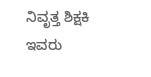ನಿವೃತ್ತ ಶಿಕ್ಷಕಿ ಇವರು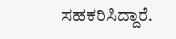ಸಹಕರಿಸಿದ್ದಾರೆ.